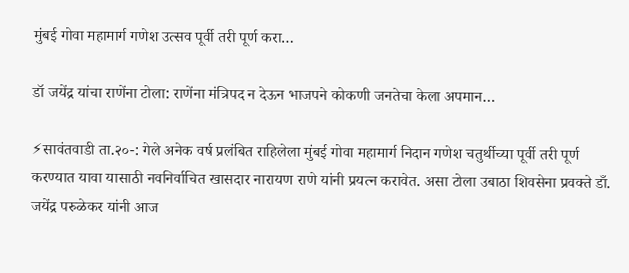मुंबई गोवा महामार्ग गणेश उत्सव पूर्वी तरी पूर्ण करा…

डॉ जयेंद्र यांचा राणेंना टोला: राणेंना मंत्रिपद न देऊन भाजपने कोकणी जनतेचा केला अपमान…

⚡सावंतवाडी ता.२०-: गेले अनेक वर्ष प्रलंबित राहिलेला मुंबई गोवा महामार्ग निदान गणेश चतुर्थीच्या पूर्वी तरी पूर्ण करण्यात यावा यासाठी नवनिर्वाचित खासदार नारायण राणे यांनी प्रयत्न करावेत. असा टोला उबाठा शिवसेना प्रवक्ते डाँ. जयेंद्र परुळेकर यांनी आज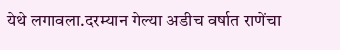येथे लगावला.दरम्यान गेल्या अडीच वर्षात राणेंचा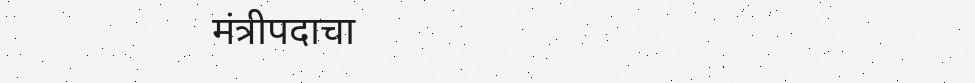मंत्रीपदाचा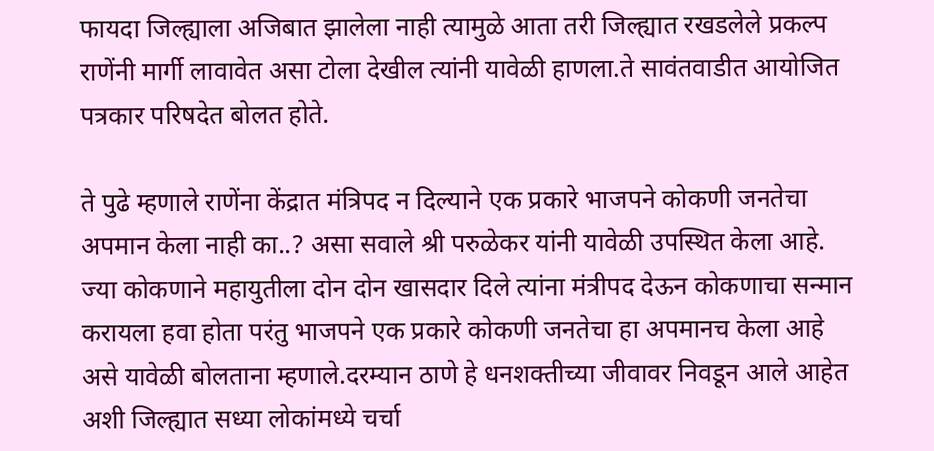फायदा जिल्ह्याला अजिबात झालेला नाही त्यामुळे आता तरी जिल्ह्यात रखडलेले प्रकल्प राणेंनी मार्गी लावावेत असा टोला देखील त्यांनी यावेळी हाणला.ते सावंतवाडीत आयोजित पत्रकार परिषदेत बोलत होते.

ते पुढे म्हणाले राणेंना केंद्रात मंत्रिपद न दिल्याने एक प्रकारे भाजपने कोकणी जनतेचा अपमान केला नाही का..? असा सवाले श्री परुळेकर यांनी यावेळी उपस्थित केला आहे.
ज्या कोकणाने महायुतीला दोन दोन खासदार दिले त्यांना मंत्रीपद देऊन कोकणाचा सन्मान करायला हवा होता परंतु भाजपने एक प्रकारे कोकणी जनतेचा हा अपमानच केला आहे असे यावेळी बोलताना म्हणाले.दरम्यान ठाणे हे धनशक्तीच्या जीवावर निवडून आले आहेत अशी जिल्ह्यात सध्या लोकांमध्ये चर्चा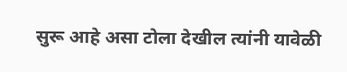सुरू आहे असा टोला देखील त्यांनी यावेळी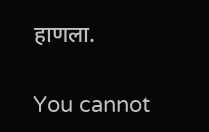हाणला.

You cannot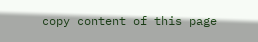copy content of this page